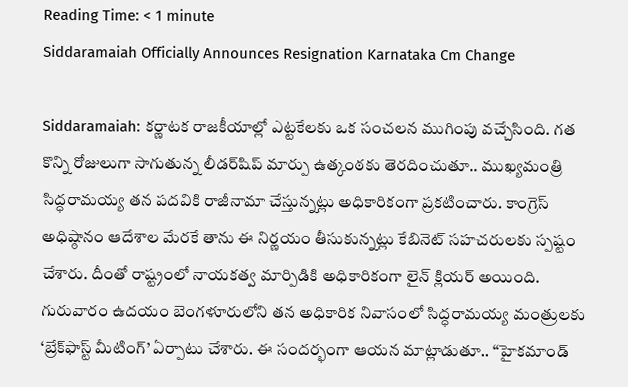Reading Time: < 1 minute
Siddaramaiah Officially Announces Resignation Karnataka Cm Change

Siddaramaiah: కర్ణాటక రాజకీయాల్లో ఎట్టకేలకు ఒక సంచలన ముగింపు వచ్చేసింది. గత కొన్ని రోజులుగా సాగుతున్న లీడర్‌షిప్ మార్పు ఉత్కంఠకు తెరదించుతూ.. ముఖ్యమంత్రి సిద్ధరామయ్య తన పదవికి రాజీనామా చేస్తున్నట్లు అధికారికంగా ప్రకటించారు. కాంగ్రెస్ అధిష్ఠానం ఆదేశాల మేరకే తాను ఈ నిర్ణయం తీసుకున్నట్లు కేబినెట్ సహచరులకు స్పష్టం చేశారు. దీంతో రాష్ట్రంలో నాయకత్వ మార్పిడికి అధికారికంగా లైన్ క్లియర్ అయింది. గురువారం ఉదయం బెంగళూరులోని తన అధికారిక నివాసంలో సిద్ధరామయ్య మంత్రులకు ‘బ్రేక్‌ఫాస్ట్ మీటింగ్’ ఏర్పాటు చేశారు. ఈ సందర్భంగా ఆయన మాట్లాడుతూ.. “హైకమాండ్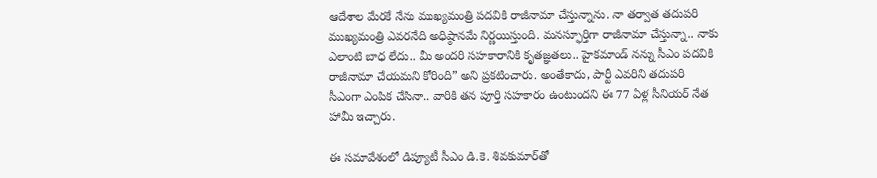ఆదేశాల మేరకే నేను ముఖ్యమంత్రి పదవికి రాజీనామా చేస్తున్నాను. నా తర్వాత తదుపరి ముఖ్యమంత్రి ఎవరనేది అధిష్ఠానమే నిర్ణయిస్తుంది. మనస్ఫూర్తిగా రాజీనామా చేస్తున్నా.. నాకు ఎలాంటి బాధ లేదు.. మీ అందరి సహకారానికి కృతజ్ఞతలు.. హైకమాండ్‌ నన్ను సీఎం పదవికి రాజీనామా చేయమని కోరింది” అని ప్రకటించారు. అంతేకాదు, పార్టీ ఎవరిని తదుపరి సీఎంగా ఎంపిక చేసినా.. వారికి తన పూర్తి సహకారం ఉంటుందని ఈ 77 ఏళ్ల సీనియర్ నేత హామీ ఇచ్చారు.

ఈ సమావేశంలో డిప్యూటీ సీఎం డి.కె. శివకుమార్‌తో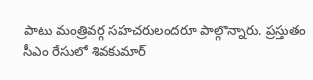పాటు మంత్రివర్గ సహచరులందరూ పాల్గొన్నారు. ప్రస్తుతం సీఎం రేసులో శివకుమార్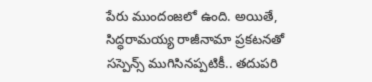పేరు ముందంజలో ఉంది. అయితే, సిద్ధరామయ్య రాజీనామా ప్రకటనతో సస్పెన్స్ ముగిసినప్పటికీ.. తదుపరి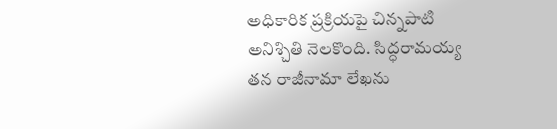అధికారిక ప్రక్రియపై చిన్నపాటి అనిశ్చితి నెలకొంది. సిద్ధరామయ్య తన రాజీనామా లేఖను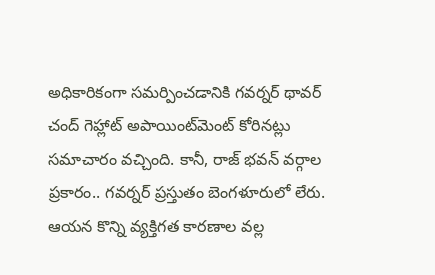అధికారికంగా సమర్పించడానికి గవర్నర్ థావర్ చంద్ గెహ్లాట్ అపాయింట్‌మెంట్ కోరినట్లు సమాచారం వచ్చింది. కానీ, రాజ్ భవన్ వర్గాల ప్రకారం.. గవర్నర్ ప్రస్తుతం బెంగళూరులో లేరు. ఆయన కొన్ని వ్యక్తిగత కారణాల వల్ల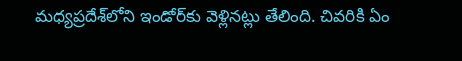మధ్యప్రదేశ్‌లోని ఇండోర్‌కు వెళ్లినట్లు తేలింది. చివరికి ఏం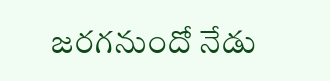జరగనుందో నేడు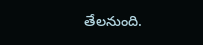తేలనుంది.